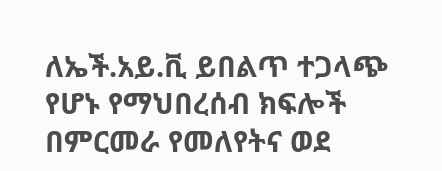ለኤች.አይ.ቪ ይበልጥ ተጋላጭ የሆኑ የማህበረሰብ ክፍሎች በምርመራ የመለየትና ወደ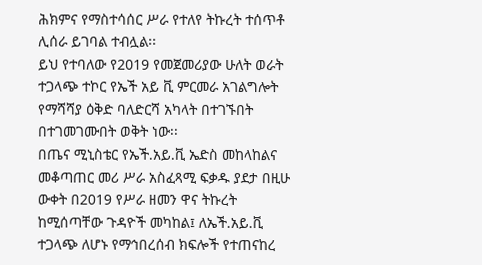ሕክምና የማስተሳሰር ሥራ የተለየ ትኩረት ተሰጥቶ ሊሰራ ይገባል ተብሏል፡፡
ይህ የተባለው የ2019 የመጀመሪያው ሁለት ወራት ተጋላጭ ተኮር የኤች አይ ቪ ምርመራ አገልግሎት የማሻሻያ ዕቅድ ባለድርሻ አካላት በተገኙበት በተገመገሙበት ወቅት ነው፡፡
በጤና ሚኒስቴር የኤች.አይ.ቪ ኤድስ መከላከልና መቆጣጠር መሪ ሥራ አስፈጻሚ ፍቃዱ ያደታ በዚሁ ውቀት በ2019 የሥራ ዘመን ዋና ትኩረት ከሚሰጣቸው ጉዳዮች መካከል፤ ለኤች.አይ.ቪ ተጋላጭ ለሆኑ የማኅበረሰብ ክፍሎች የተጠናከረ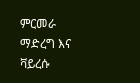ምርመራ ማድረግ እና ቫይረሱ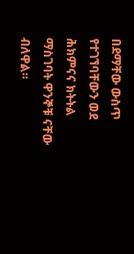በደማቸው ውስጥ የተገኘባቸውን ወደ ሕክምናና ክትትል ማስገባት ዋንኞቹ ናቸው ብለዋል።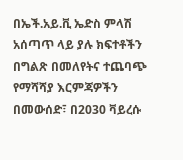በኤች.አይ.ቪ ኤድስ ምላሽ አሰጣጥ ላይ ያሉ ክፍተቶችን በግልጽ በመለየትና ተጨባጭ የማሻሻያ እርምጃዎችን በመውሰድ፣ በ2030 ቫይረሱ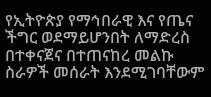የኢትዮጵያ የማኅበራዊ እና የጤና ችግር ወደማይሆንበት ለማድረስ በተቀናጀና በተጠናከረ መልኩ ስራዎች መሰራት እንደሚገባቸውም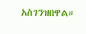አስገንዝበዋል።